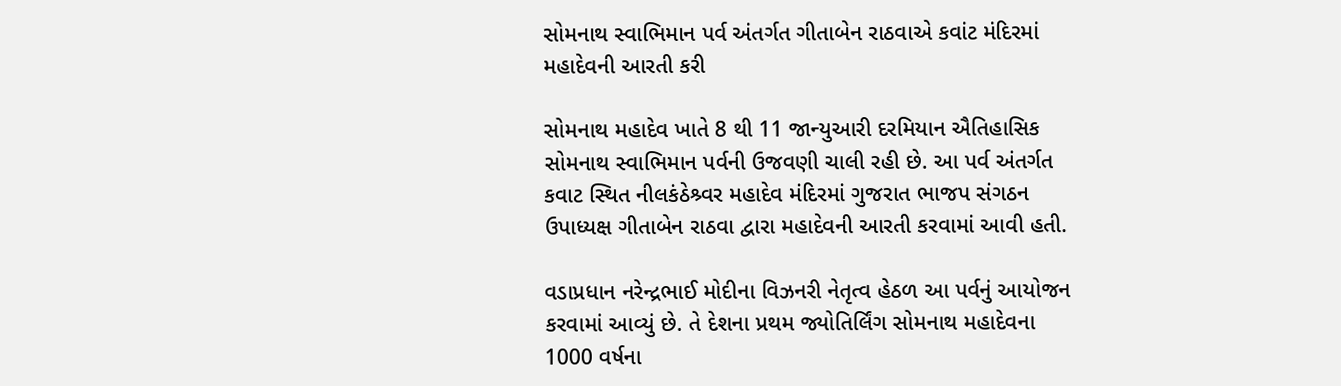સોમનાથ સ્વાભિમાન પર્વ અંતર્ગત ગીતાબેન રાઠવાએ કવાંટ મંદિરમાં મહાદેવની આરતી કરી

સોમનાથ મહાદેવ ખાતે 8 થી 11 જાન્યુઆરી દરમિયાન ઐતિહાસિક સોમનાથ સ્વાભિમાન પર્વની ઉજવણી ચાલી રહી છે. આ પર્વ અંતર્ગત કવાટ સ્થિત નીલકંઠેશ્ર્વર મહાદેવ મંદિરમાં ગુજરાત ભાજપ સંગઠન ઉપાધ્યક્ષ ગીતાબેન રાઠવા દ્વારા મહાદેવની આરતી કરવામાં આવી હતી.

વડાપ્રધાન નરેન્દ્રભાઈ મોદીના વિઝનરી નેતૃત્વ હેઠળ આ પર્વનું આયોજન કરવામાં આવ્યું છે. તે દેશના પ્રથમ જ્યોતિર્લિંગ સોમનાથ મહાદેવના 1000 વર્ષના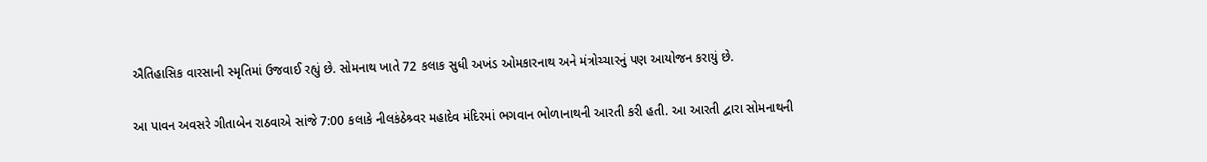ઐતિહાસિક વારસાની સ્મૃતિમાં ઉજવાઈ રહ્યું છે. સોમનાથ ખાતે 72 કલાક સુધી અખંડ ઓમકારનાથ અને મંત્રોચ્ચારનું પણ આયોજન કરાયું છે.

આ પાવન અવસરે ગીતાબેન રાઠવાએ સાંજે 7:00 કલાકે નીલકંઠેશ્ર્વર મહાદેવ મંદિરમાં ભગવાન ભોળાનાથની આરતી કરી હતી. આ આરતી દ્વારા સોમનાથની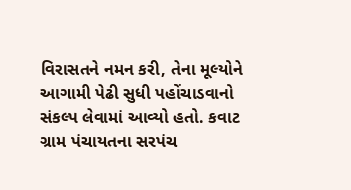વિરાસતને નમન કરી, તેના મૂલ્યોને આગામી પેઢી સુધી પહોંચાડવાનો સંકલ્પ લેવામાં આવ્યો હતો. કવાટ ગ્રામ પંચાયતના સરપંચ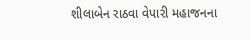શીલાબેન રાઠવા વેપારી મહાજનના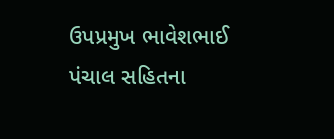ઉપપ્રમુખ ભાવેશભાઈ પંચાલ સહિતના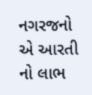નગરજનો એ આરતી નો લાભ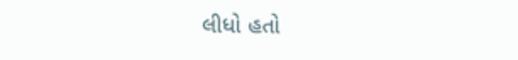લીધો હતો